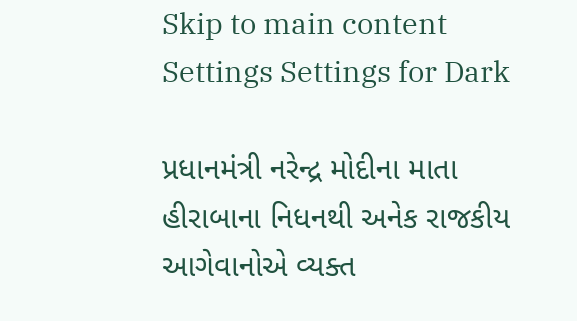Skip to main content
Settings Settings for Dark

પ્રધાનમંત્રી નરેન્દ્ર મોદીના માતા હીરાબાના નિધનથી અનેક રાજકીય આગેવાનોએ વ્યક્ત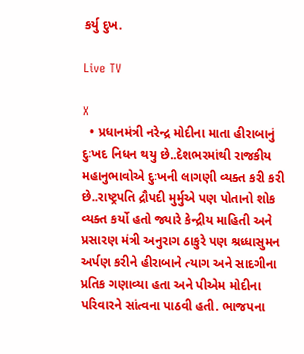કર્યુ દુખ.

Live TV

X
  • પ્રધાનમંત્રી નરેન્દ્ર મોદીના માતા હીરાબાનું દુઃખદ નિધન થયુ છે..દેશભરમાંથી રાજકીય મહાનુભાવોએ દુઃખની લાગણી વ્યક્ત કરી કરી છે..રાષ્ટ્રપતિ દ્રૌપદી મુર્મુએ પણ પોતાનો શોક વ્યક્ત કર્યો હતો જ્યારે કેન્દ્રીય માહિતી અને પ્રસારણ મંત્રી અનુરાગ ઠાકુરે પણ શ્રધ્ધાસુમન અર્પણ કરીને હીરાબાને ત્યાગ અને સાદગીના પ્રતિક ગણાવ્યા હતા અને પીએમ મોદીના પરિવારને સાંત્વના પાઠવી હતી. ભાજપના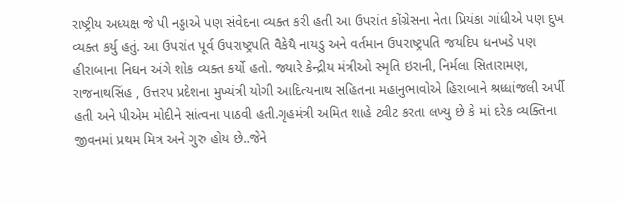રાષ્ટ્રીય અધ્યક્ષ જે પી નડ્ડાએ પણ સંવેદના વ્યક્ત કરી હતી આ ઉપરાંત કોંગ્રેસના નેતા પ્રિયંકા ગાંધીએ પણ દુખ વ્યક્ત કર્યુ હતું. આ ઉપરાંત પૂર્વ ઉપરાષ્ટ્રપતિ વૈકેયૈ નાયડુ અને વર્તમાન ઉપરાષ્ટ્રપતિ જયદિપ ધનખડે પણ હીરાબાના નિઘન અંગે શોક વ્યક્ત કર્યો હતો. જ્યારે કેન્દ્રીય મંત્રીઓ સ્મૃતિ ઇરાની, નિર્મલા સિતારામણ, રાજનાથસિંહ , ઉત્તરપ પ્રદેશના મુખ્યંત્રી યોગી આદિત્યનાથ સહિતના મહાનુભાવોએ હિરાબાને શ્રધ્ધાંજલી અર્પી હતી અને પીએમ મોદીને સાંત્વના પાઠવી હતી.ગૃહમંત્રી અમિત શાહે ટ્વીટ કરતા લખ્યુ છે કે માં દરેક વ્યક્તિના જીવનમાં પ્રથમ મિત્ર અને ગુરુ હોય છે..જેને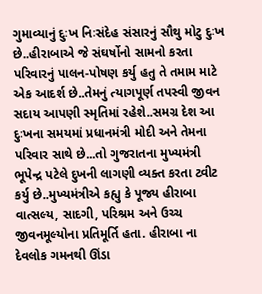ગુમાવ્યાનું દુઃખ નિઃસંદેહ સંસારનું સૌથુ મોટુ દુઃખ છે..હીરાબાએ જે સંઘર્ષોનો સામનો કરતા પરિવારનું પાલન-પોષણ કર્યુ હતુ તે તમામ માટે એક આદર્શ છે..તેમનું ત્યાગપૂર્ણ તપસ્વી જીવન સદાય આપણી સ્મૃતિમાં રહેશે..સમગ્ર દેશ આ દુઃખના સમયમાં પ્રધાનમંત્રી મોદી અને તેમના પરિવાર સાથે છે...તો ગુજરાતના મુખ્યમંત્રી ભૂપેન્દ્ર પટેલે દુખની લાગણી વ્યક્ત કરતા ટ્વીટ કર્યુ છે..મુખ્યમંત્રીએ કહ્યુ કે પૂજ્ય હીરાબા વાત્સલ્ય, સાદગી, પરિશ્રમ અને ઉચ્ચ જીવનમૂલ્યોના પ્રતિમૂર્તિ હતા. હીરાબા ના દેવલોક ગમનથી ઊંડા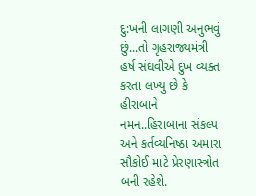દુ:ખની લાગણી અનુભવું છું...તો ગૃહરાજ્યમંત્રી હર્ષ સંઘવીએ દુખ વ્યક્ત કરતા લખ્યુ છે કે હીરાબાને નમન..હિરાબાના સંકલ્પ અને કર્તવ્યનિષ્ઠા અમારા સૌકોઈ માટે પ્રેરણાસ્ત્રોત બની રહેશે.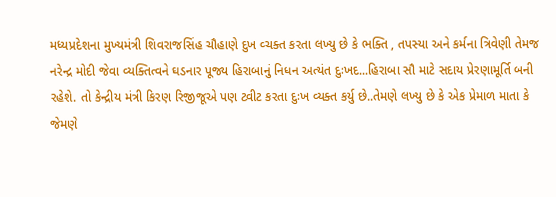મધ્યપ્રદેશના મુખ્યમંત્રી શિવરાજસિંહ ચૌહાણે દુખ વ્ચક્ત કરતા લખ્યુ છે કે ભક્તિ , તપસ્યા અને કર્મના ત્રિવેણી તેમજ નરેન્દ્ર મોદી જેવા વ્યક્તિત્વને ઘડનાર પૂજ્ય હિરાબાનું નિધન અત્યંત દુઃખદ...હિરાબા સૌ માટે સદાય પ્રેરણામૂર્તિ બની રહેશે. તો કેન્દ્રીય મંત્રી કિરણ રિજીજૂએ પણ ટ્વીટ કરતા દુઃખ વ્યક્ત કર્યુ છે..તેમણે લખ્યુ છે કે એક પ્રેમાળ માતા કે જેમણે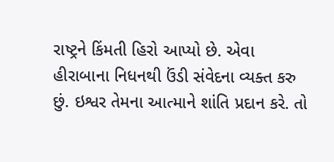રાષ્ટ્રને કિંમતી હિરો આપ્યો છે. એવા હીરાબાના નિધનથી ઉંડી સંવેદના વ્યક્ત કરુ છું. ઇશ્વર તેમના આત્માને શાંતિ પ્રદાન કરે. તો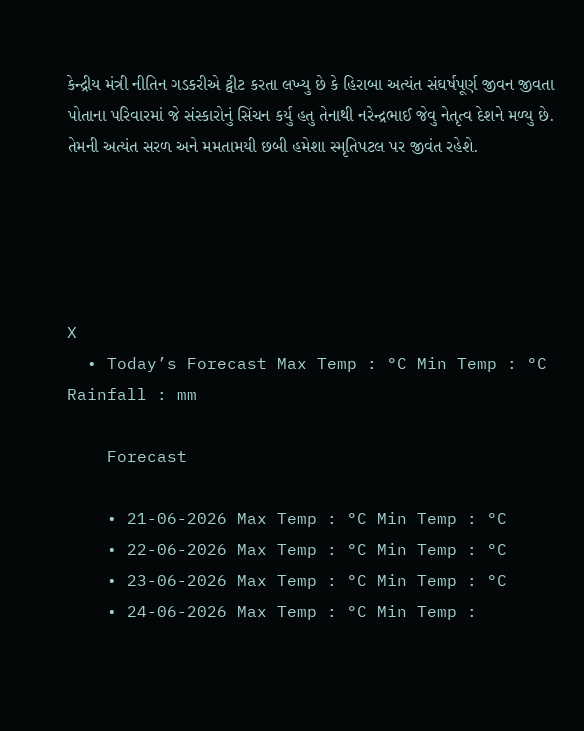કેન્દ્રીય મંત્રી નીતિન ગડકરીએ ટ્વીટ કરતા લખ્યુ છે કે હિરાબા અત્યંત સંઘર્ષપૂર્ણ જીવન જીવતા પોતાના પરિવારમાં જે સંસ્કારોનું સિંચન કર્યુ હતુ તેનાથી નરેન્દ્રભાઈ જેવુ નેતૃત્વ દેશને મળ્યુ છે. તેમની અત્યંત સરળ અને મમતામયી છબી હમેશા સ્મૃતિપટલ પર જીવંત રહેશે.





X
  • Today’s Forecast Max Temp : °C Min Temp : °C Rainfall : mm

    Forecast

    • 21-06-2026 Max Temp : °C Min Temp : °C
    • 22-06-2026 Max Temp : °C Min Temp : °C
    • 23-06-2026 Max Temp : °C Min Temp : °C
    • 24-06-2026 Max Temp : °C Min Temp :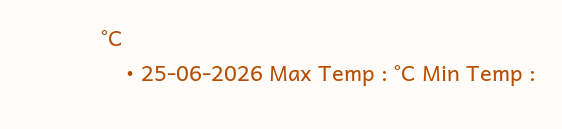°C
    • 25-06-2026 Max Temp : °C Min Temp :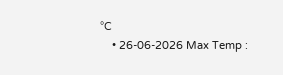°C
    • 26-06-2026 Max Temp :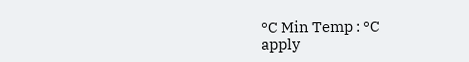°C Min Temp : °C
apply